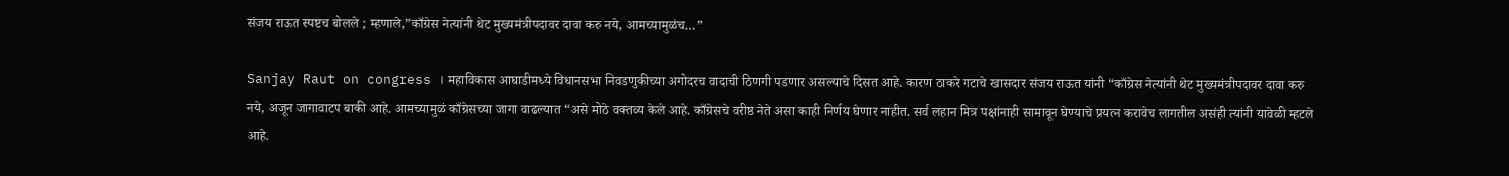संजय राऊत स्पष्टच बोलले ; म्हणाले,”काँग्रेस नेत्यांनी थेट मुख्यमंत्रीपदावर दावा करु नये, आमच्यामुळंच…”

Sanjay Raut on congress । महाविकास आघाडीमध्ये विधानसभा निवडणुकीच्या अगोदरच वादाची ठिणगी पडणार असल्याचे दिसत आहे. कारण ठाकरे गटाचे खासदार संजय राऊत यांनी “काँग्रेस नेत्यांनी थेट मुख्यमंत्रीपदावर दावा करु नये, अजून जागावाटप बाकी आहे. आमच्यामुळं काँग्रेसच्या जागा वाढल्यात “असे मोठे वक्तव्य केले आहे. काँग्रेसचे वरीष्ठ नेते असा काही निर्णय घेणार नाहीत. सर्व लहान मित्र पक्षांनाही सामावून घेण्याचे प्रयत्न करावेच लागतील असंही त्यांनी यावेळी म्हटले आहे.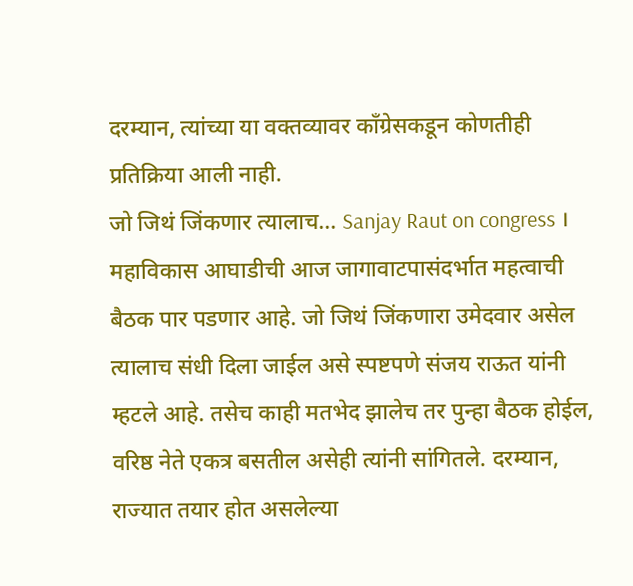दरम्यान, त्यांच्या या वक्तव्यावर काँग्रेसकडून कोणतीही प्रतिक्रिया आली नाही.
जो जिथं जिंकणार त्यालाच… Sanjay Raut on congress ।
महाविकास आघाडीची आज जागावाटपासंदर्भात महत्वाची बैठक पार पडणार आहे. जो जिथं जिंकणारा उमेदवार असेल त्यालाच संधी दिला जाईल असे स्पष्टपणे संजय राऊत यांनी म्हटले आहे. तसेच काही मतभेद झालेच तर पुन्हा बैठक होईल, वरिष्ठ नेते एकत्र बसतील असेही त्यांनी सांगितले. दरम्यान, राज्यात तयार होत असलेल्या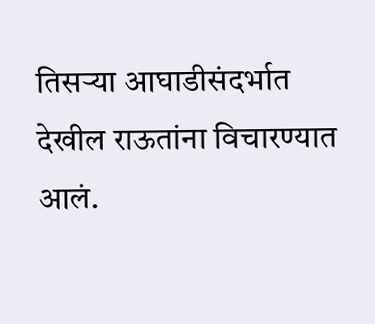तिसऱ्या आघाडीसंदर्भात देखील राऊतांना विचारण्यात आलं.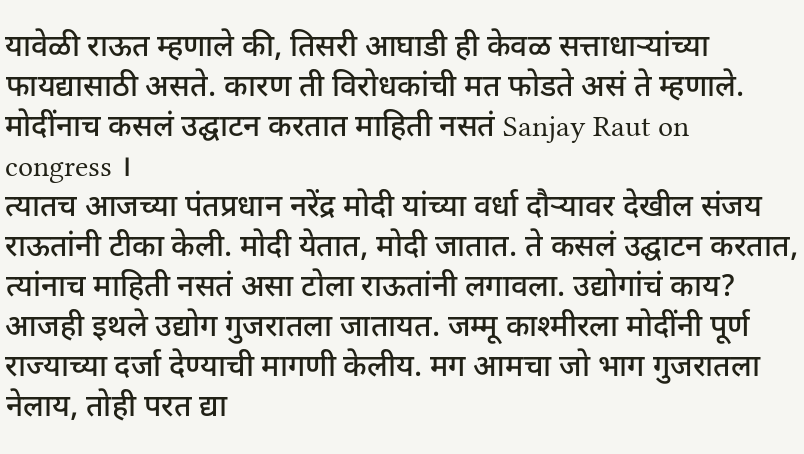यावेळी राऊत म्हणाले की, तिसरी आघाडी ही केवळ सत्ताधाऱ्यांच्या फायद्यासाठी असते. कारण ती विरोधकांची मत फोडते असं ते म्हणाले.
मोदींनाच कसलं उद्घाटन करतात माहिती नसतं Sanjay Raut on congress ।
त्यातच आजच्या पंतप्रधान नरेंद्र मोदी यांच्या वर्धा दौऱ्यावर देखील संजय राऊतांनी टीका केली. मोदी येतात, मोदी जातात. ते कसलं उद्घाटन करतात, त्यांनाच माहिती नसतं असा टोला राऊतांनी लगावला. उद्योगांचं काय? आजही इथले उद्योग गुजरातला जातायत. जम्मू काश्मीरला मोदींनी पूर्ण राज्याच्या दर्जा देण्याची मागणी केलीय. मग आमचा जो भाग गुजरातला नेलाय, तोही परत द्या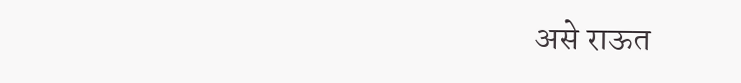असे राऊत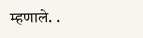म्हणाले. .